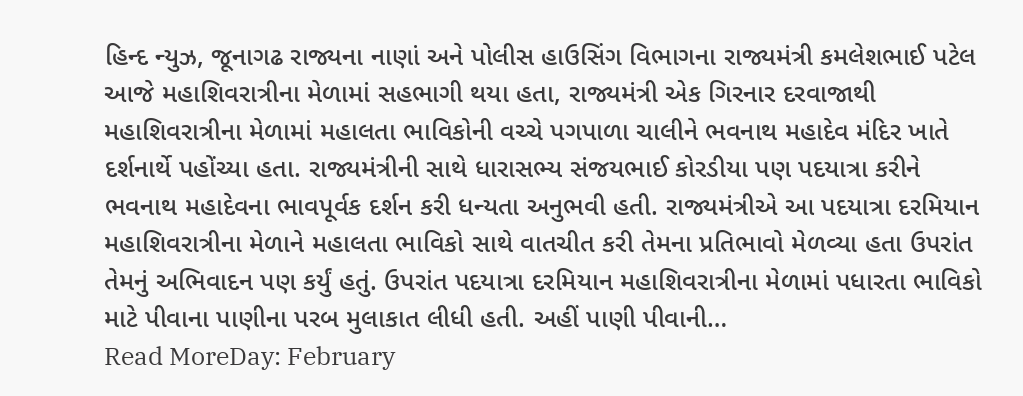હિન્દ ન્યુઝ, જૂનાગઢ રાજ્યના નાણાં અને પોલીસ હાઉસિંગ વિભાગના રાજ્યમંત્રી કમલેશભાઈ પટેલ આજે મહાશિવરાત્રીના મેળામાં સહભાગી થયા હતા, રાજ્યમંત્રી એક ગિરનાર દરવાજાથી મહાશિવરાત્રીના મેળામાં મહાલતા ભાવિકોની વચ્ચે પગપાળા ચાલીને ભવનાથ મહાદેવ મંદિર ખાતે દર્શનાર્થે પહોંચ્યા હતા. રાજ્યમંત્રીની સાથે ધારાસભ્ય સંજયભાઈ કોરડીયા પણ પદયાત્રા કરીને ભવનાથ મહાદેવના ભાવપૂર્વક દર્શન કરી ધન્યતા અનુભવી હતી. રાજ્યમંત્રીએ આ પદયાત્રા દરમિયાન મહાશિવરાત્રીના મેળાને મહાલતા ભાવિકો સાથે વાતચીત કરી તેમના પ્રતિભાવો મેળવ્યા હતા ઉપરાંત તેમનું અભિવાદન પણ કર્યું હતું. ઉપરાંત પદયાત્રા દરમિયાન મહાશિવરાત્રીના મેળામાં પધારતા ભાવિકો માટે પીવાના પાણીના પરબ મુલાકાત લીધી હતી. અહીં પાણી પીવાની…
Read MoreDay: February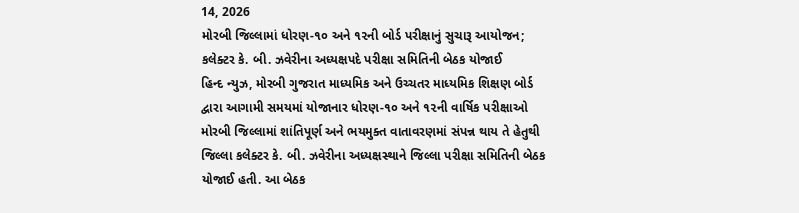14, 2026
મોરબી જિલ્લામાં ધોરણ-૧૦ અને ૧૨ની બોર્ડ પરીક્ષાનું સુચારૂ આયોજન; કલેક્ટર કે. બી. ઝવેરીના અધ્યક્ષપદે પરીક્ષા સમિતિની બેઠક યોજાઈ
હિન્દ ન્યુઝ, મોરબી ગુજરાત માધ્યમિક અને ઉચ્ચતર માધ્યમિક શિક્ષણ બોર્ડ દ્વારા આગામી સમયમાં યોજાનાર ધોરણ-૧૦ અને ૧૨ની વાર્ષિક પરીક્ષાઓ મોરબી જિલ્લામાં શાંતિપૂર્ણ અને ભયમુક્ત વાતાવરણમાં સંપન્ન થાય તે હેતુથી જિલ્લા કલેક્ટર કે. બી. ઝવેરીના અધ્યક્ષસ્થાને જિલ્લા પરીક્ષા સમિતિની બેઠક યોજાઈ હતી. આ બેઠક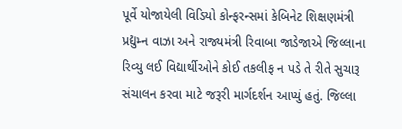પૂર્વે યોજાયેલી વિડિયો કોન્ફરન્સમાં કેબિનેટ શિક્ષણમંત્રી પ્રદ્યુમ્ન વાઝા અને રાજ્યમંત્રી રિવાબા જાડેજાએ જિલ્લાના રિવ્યુ લઈ વિદ્યાર્થીઓને કોઈ તકલીફ ન પડે તે રીતે સુચારૂ સંચાલન કરવા માટે જરૂરી માર્ગદર્શન આપ્યું હતું. જિલ્લા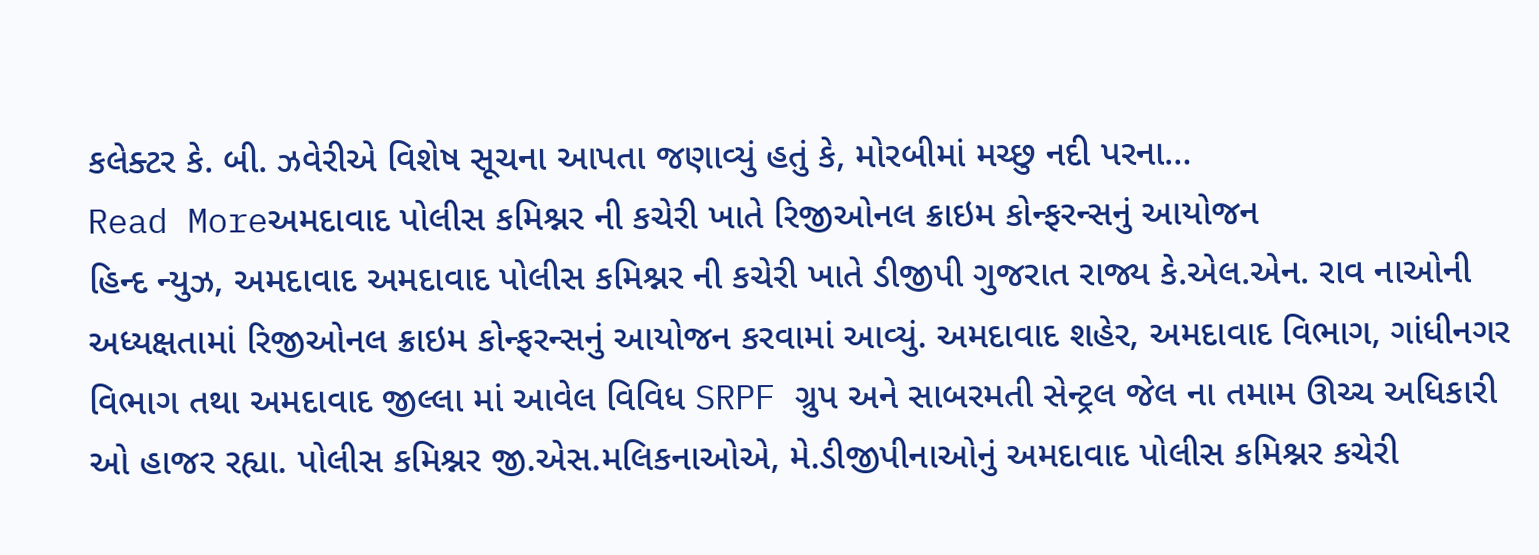કલેક્ટર કે. બી. ઝવેરીએ વિશેષ સૂચના આપતા જણાવ્યું હતું કે, મોરબીમાં મચ્છુ નદી પરના…
Read Moreઅમદાવાદ પોલીસ કમિશ્નર ની કચેરી ખાતે રિજીઓનલ ક્રાઇમ કોન્ફરન્સનું આયોજન
હિન્દ ન્યુઝ, અમદાવાદ અમદાવાદ પોલીસ કમિશ્નર ની કચેરી ખાતે ડીજીપી ગુજરાત રાજ્ય કે.એલ.એન. રાવ નાઓની અધ્યક્ષતામાં રિજીઓનલ ક્રાઇમ કોન્ફરન્સનું આયોજન કરવામાં આવ્યું. અમદાવાદ શહેર, અમદાવાદ વિભાગ, ગાંધીનગર વિભાગ તથા અમદાવાદ જીલ્લા માં આવેલ વિવિધ SRPF ગ્રુપ અને સાબરમતી સેન્ટ્રલ જેલ ના તમામ ઊચ્ચ અધિકારી ઓ હાજર રહ્યા. પોલીસ કમિશ્નર જી.એસ.મલિકનાઓએ, મે.ડીજીપીનાઓનું અમદાવાદ પોલીસ કમિશ્નર કચેરી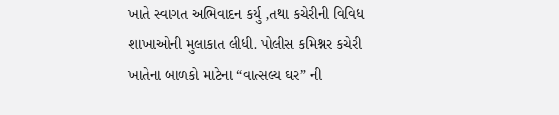ખાતે સ્વાગત અભિવાદન કર્યુ ,તથા કચેરીની વિવિધ શાખાઓની મુલાકાત લીધી. પોલીસ કમિશ્નર કચેરી ખાતેના બાળકો માટેના “વાત્સલ્ય ઘર” ની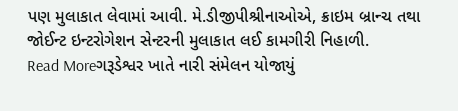પણ મુલાકાત લેવામાં આવી. મે.ડીજીપીશ્રીનાઓએ, ક્રાઇમ બ્રાન્ચ તથા જોઈન્ટ ઇન્ટરોગેશન સેન્ટરની મુલાકાત લઈ કામગીરી નિહાળી.
Read Moreગરૂડેશ્વર ખાતે નારી સંમેલન યોજાયું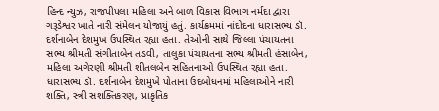હિન્દ ન્યુઝ, રાજપીપલા મહિલા અને બાળ વિકાસ વિભાગ નર્મદા દ્વારા ગરૂડેશ્વર ખાતે નારી સંમેલન યોજાયું હતું. કાર્યક્રમમાં નાંદોદના ધારાસભ્ય ડૉ. દર્શનાબેન દેશમુખ ઉપસ્થિત રહ્યા હતા. તેઓની સાથે જિલ્લા પંચાયતના સભ્ય શ્રીમતી સંગીતાબેન તડવી, તાલુકા પંચાયતના સભ્ય શ્રીમતી હંસાબેન, મહિલા અગેરણી શ્રીમતી શીતલબેન સહિતનાઓ ઉપસ્થિત રહ્યા હતા. ધારાસભ્ય ડૉ. દર્શનાબેન દેશમુખે પોતાના ઉદબોધનમાં મહિલાઓને નારી શક્તિ, સ્ત્રી સશક્તિકરણ, પ્રાકૃતિક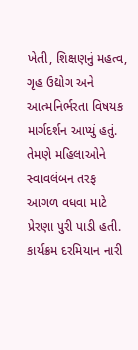ખેતી, શિક્ષણનું મહત્વ, ગૃહ ઉદ્યોગ અને આત્મનિર્ભરતા વિષયક માર્ગદર્શન આપ્યું હતું. તેમણે મહિલાઓને સ્વાવલંબન તરફ આગળ વધવા માટે પ્રેરણા પુરી પાડી હતી. કાર્યક્રમ દરમિયાન નારી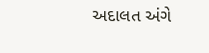અદાલત અંગે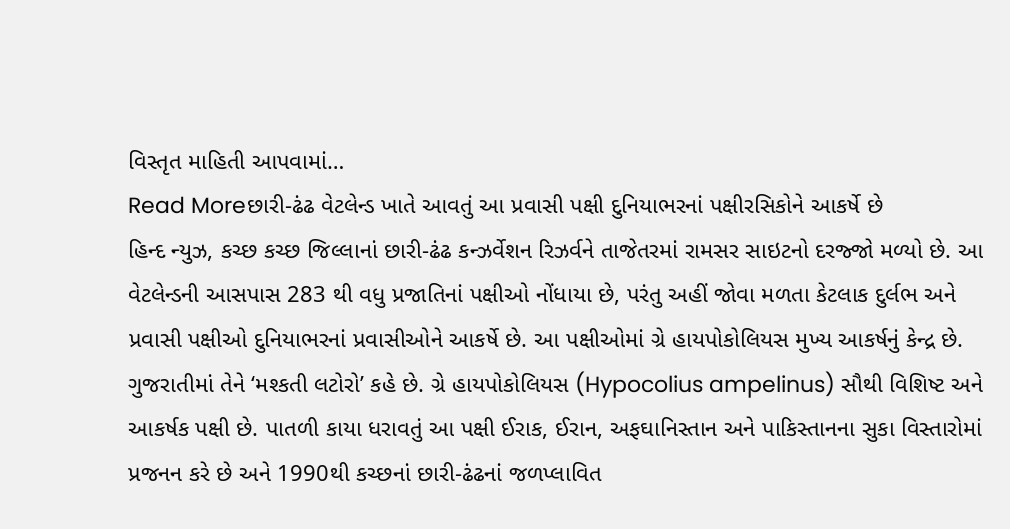વિસ્તૃત માહિતી આપવામાં…
Read Moreછારી-ઢંઢ વેટલેન્ડ ખાતે આવતું આ પ્રવાસી પક્ષી દુનિયાભરનાં પક્ષીરસિકોને આકર્ષે છે
હિન્દ ન્યુઝ, કચ્છ કચ્છ જિલ્લાનાં છારી-ઢંઢ કન્ઝર્વેશન રિઝર્વને તાજેતરમાં રામસર સાઇટનો દરજ્જો મળ્યો છે. આ વેટલેન્ડની આસપાસ 283 થી વધુ પ્રજાતિનાં પક્ષીઓ નોંધાયા છે, પરંતુ અહીં જોવા મળતા કેટલાક દુર્લભ અને પ્રવાસી પક્ષીઓ દુનિયાભરનાં પ્રવાસીઓને આકર્ષે છે. આ પક્ષીઓમાં ગ્રે હાયપોકોલિયસ મુખ્ય આકર્ષનું કેન્દ્ર છે. ગુજરાતીમાં તેને ‘મશ્કતી લટોરો’ કહે છે. ગ્રે હાયપોકોલિયસ (Hypocolius ampelinus) સૌથી વિશિષ્ટ અને આકર્ષક પક્ષી છે. પાતળી કાયા ધરાવતું આ પક્ષી ઈરાક, ઈરાન, અફઘાનિસ્તાન અને પાકિસ્તાનના સુકા વિસ્તારોમાં પ્રજનન કરે છે અને 1990થી કચ્છનાં છારી-ઢંઢનાં જળપ્લાવિત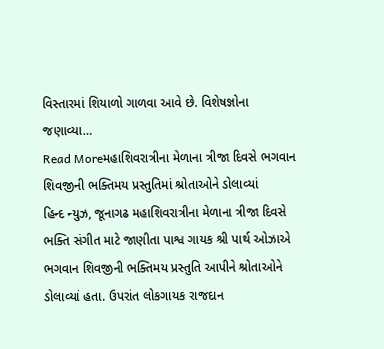વિસ્તારમાં શિયાળો ગાળવા આવે છે. વિશેષજ્ઞોના જણાવ્યા…
Read Moreમહાશિવરાત્રીના મેળાના ત્રીજા દિવસે ભગવાન શિવજીની ભક્તિમય પ્રસ્તુતિમાં શ્રોતાઓને ડોલાવ્યાં
હિન્દ ન્યુઝ, જૂનાગઢ મહાશિવરાત્રીના મેળાના ત્રીજા દિવસે ભક્તિ સંગીત માટે જાણીતા પાશ્વ ગાયક શ્રી પાર્થ ઓઝાએ ભગવાન શિવજીની ભક્તિમય પ્રસ્તુતિ આપીને શ્રોતાઓને ડોલાવ્યાં હતા. ઉપરાંત લોકગાયક રાજદાન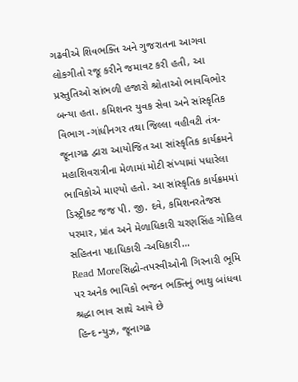ગઢવીએ શિવભક્તિ અને ગુજરાતના આગવા લોકગીતો રજૂ કરીને જમાવટ કરી હતી, આ પ્રસ્તુતિઓ સાંભળી હજારો શ્રોતાઓ ભાવવિભોર બન્યા હતા. કમિશનર યુવક સેવા અને સાંસ્કૃતિક વિભાગ -ગાંધીનગર તથા જિલ્લા વહીવટી તંત્ર- જૂનાગઢ દ્વારા આયોજિત આ સાંસ્કૃતિક કાર્યક્રમને મહાશિવરાત્રીના મેળામાં મોટી સંખ્યામાં પધારેલા ભાવિકોએ માણ્યો હતો. આ સાંસ્કૃતિક કાર્યક્રમમાં ડિસ્ટ્રીક્ટ જજ પી. જી. દવે, કમિશનરતેજસ પરમાર, પ્રાંત અને મેળાધિકારી ચરણસિંહ ગોહિલ સહિતના પદાધિકારી -અધિકારી…
Read Moreસિદ્ધો-તપસ્વીઓની ગિરનારી ભૂમિ પર અનેક ભાવિકો ભજન ભક્તિનું ભાથુ બાંધવા શ્રદ્ધા ભાવ સાથે આવે છે
હિન્દ ન્યુઝ, જૂનાગઢ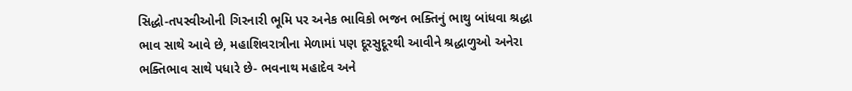સિદ્ધો-તપસ્વીઓની ગિરનારી ભૂમિ પર અનેક ભાવિકો ભજન ભક્તિનું ભાથુ બાંધવા શ્રદ્ધા ભાવ સાથે આવે છે, મહાશિવરાત્રીના મેળામાં પણ દૂરસુદૂરથી આવીને શ્રદ્ધાળુઓ અનેરા ભક્તિભાવ સાથે પધારે છે- ભવનાથ મહાદેવ અને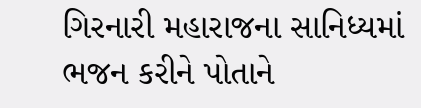ગિરનારી મહારાજના સાનિધ્યમાં ભજન કરીને પોતાને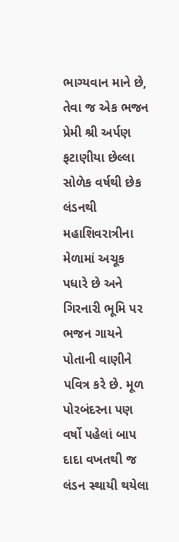ભાગ્યવાન માને છે, તેવા જ એક ભજન પ્રેમી શ્રી અર્પણ ફટાણીયા છેલ્લા સોળેક વર્ષથી છેક લંડનથી મહાશિવરાત્રીના મેળામાં અચૂક પધારે છે અને ગિરનારી ભૂમિ પર ભજન ગાયને પોતાની વાણીને પવિત્ર કરે છે. મૂળ પોરબંદરના પણ વર્ષો પહેલાં બાપ દાદા વખતથી જ લંડન સ્થાયી થયેલા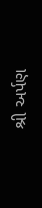શ્રી અર્પણ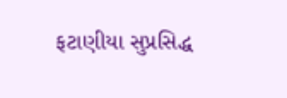ફટાણીયા સુપ્રસિદ્ધ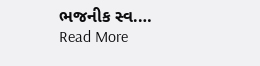ભજનીક સ્વ.…
Read More